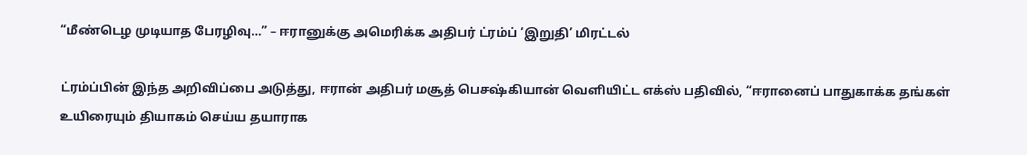“மீண்டெழ முடியாத பேரழிவு…” – ஈரானுக்கு அமெரிக்க அதிபர் ட்ரம்ப் ‘இறுதி’ மிரட்டல்

ட்ரம்ப்பின் இந்த அறிவிப்பை அடுத்து, ஈரான் அதிபர் மசூத் பெசஷ்கியான் வெளியிட்ட எக்ஸ் பதிவில், “ஈரானைப் பாதுகாக்க தங்கள் உயிரையும் தியாகம் செய்ய தயாராக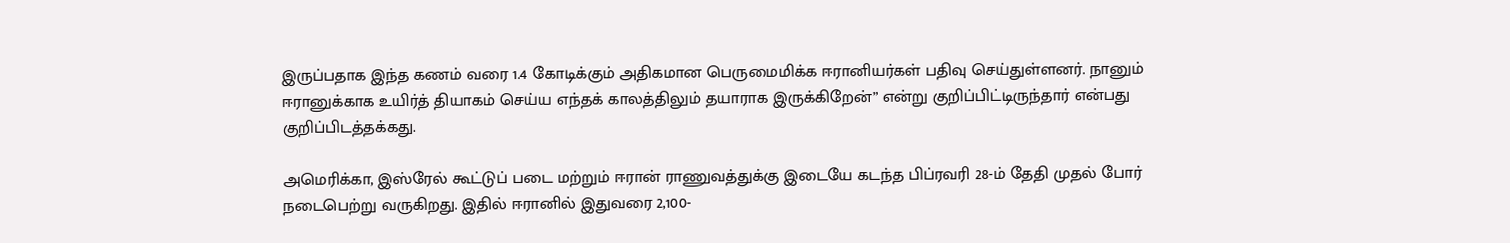இருப்பதாக இந்த கணம் வரை 1.4 கோடிக்கும் அதிகமான பெருமைமிக்க ஈரானியர்கள் பதிவு செய்துள்ளனர். நானும் ஈரானுக்காக உயிர்த் தியாகம் செய்ய எந்தக் காலத்திலும் தயாராக இருக்கிறேன்” என்று குறிப்பிட்டிருந்தார் என்பது குறிப்பிடத்தக்கது.

அமெரிக்கா, இஸ்ரேல் கூட்டுப் படை மற்றும் ஈரான் ராணுவத்துக்கு இடையே கடந்த பிப்ரவரி 28-ம் தேதி முதல் போர் நடைபெற்று வருகிறது. இதில் ஈரானில் இதுவரை 2,100-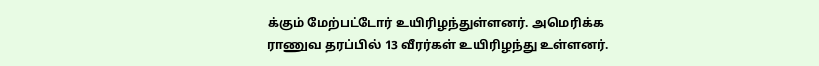க்கும் மேற்பட்டோர் உயிரிழந்துள்ளனர். அமெரிக்க ராணுவ தரப்பில் 13 வீரர்கள் உயிரிழந்து உள்ளனர்.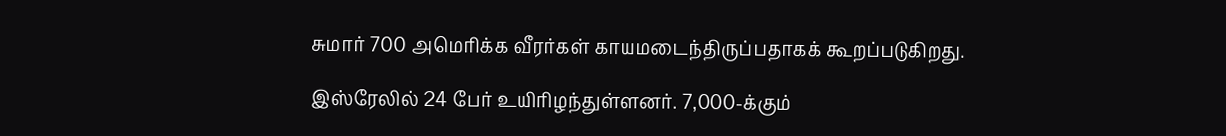சுமார் 700 அமெரிக்க வீரர்கள் காயமடைந்திருப்பதாகக் கூறப்படுகிறது.

இஸ்ரேலில் 24 பேர் உயிரிழந்துள்ளனர். 7,000-க்கும்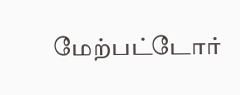மேற்பட்டோர்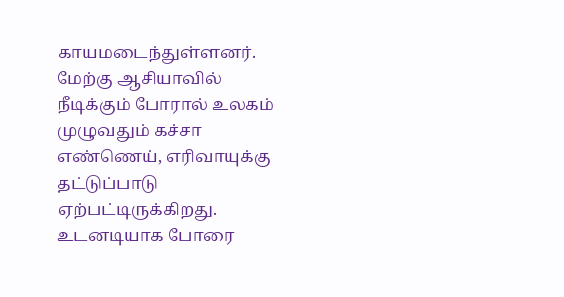காயமடைந்துள்ளனர். மேற்கு ஆசியாவில் நீடிக்கும் போரால் உலகம் முழுவதும் கச்சா எண்ணெய், எரிவாயுக்கு தட்டுப்பாடு ஏற்பட்டிருக்கிறது. உடனடியாக போரை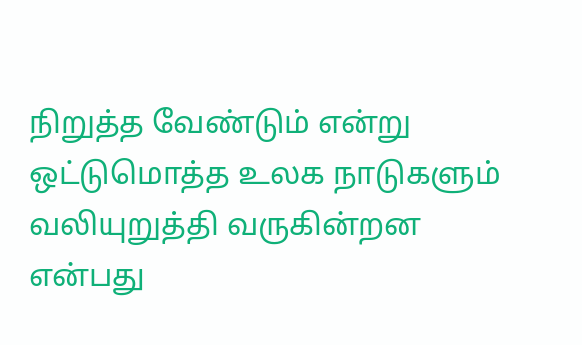நிறுத்த வேண்டும் என்று ஒட்டுமொத்த உலக நாடுகளும் வலியுறுத்தி வருகின்றன என்பது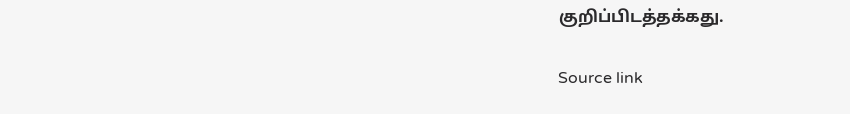குறிப்பிடத்தக்கது.

Source link